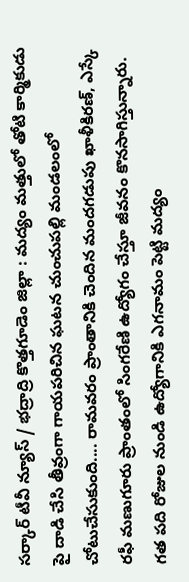సర్కార్ టీవీ న్యూస్ / భద్రాద్రి కొత్తగూడెం జిల్లా : మద్యం మత్తులో తోటి కార్మికుడు పై దాడి చేసి తీవ్రంగా గాయపరిచిన ఘటన చుంచుపల్లి మండలంలో చోటుచేసుకుంది.... రామవరం ప్రాంతానికి చెందిన మందగడుపు ఖాళీకిరణ్, ఎస్కే రఫీ మణుగూరు ప్రాంతంలో సింగరేణి ఉద్యోగం చేస్తూ జీవనం కొనసాగిస్తున్నారు. గత పది రోజుల నుండి ఉద్యోగానికి ఎగనామం పెట్టి మద్యం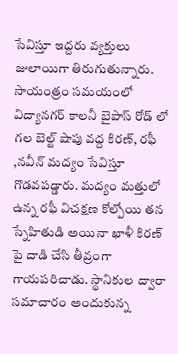సేవిస్తూ ఇద్దరు వ్యక్తులు జులాయిగా తిరుగుతున్నారు. సాయంత్రం సమయంలో విద్యానగర్ కాలనీ బైపాస్ రోడ్ లో గల బెల్ట్ షాపు వద్ద కిరణ్, రఫీ ,నవీన్ మద్యం సేవిస్తూ గొడవపడ్డారు. మద్యం మత్తులో ఉన్న రఫీ విచక్షణ కోల్పోయి తన స్నేహితుడి అయినా ఖాళీ కిరణ్ పై దాడి చేసి తీవ్రంగా గాయపరిచాడు. స్థానికుల ద్వారా సమాచారం అందుకున్న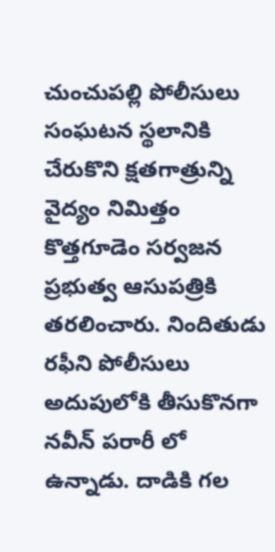చుంచుపల్లి పోలీసులు సంఘటన స్థలానికి చేరుకొని క్షతగాత్రున్ని వైద్యం నిమిత్తం కొత్తగూడెం సర్వజన ప్రభుత్వ ఆసుపత్రికి తరలించారు. నిందితుడు రఫీని పోలీసులు అదుపులోకి తీసుకొనగా నవీన్ పరారీ లో ఉన్నాడు. దాడికి గల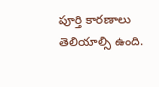పూర్తి కారణాలు తెలియాల్సి ఉంది.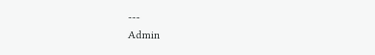---
Admin